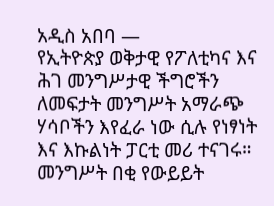አዲስ አበባ —
የኢትዮጵያ ወቅታዊ የፖለቲካና እና ሕገ መንግሥታዊ ችግሮችን ለመፍታት መንግሥት አማራጭ ሃሳቦችን እየፈራ ነው ሲሉ የነፃነት እና እኩልነት ፓርቲ መሪ ተናገሩ።
መንግሥት በቂ የውይይት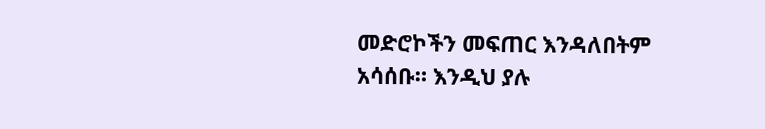መድሮኮችን መፍጠር እንዳለበትም አሳሰቡ። እንዲህ ያሉ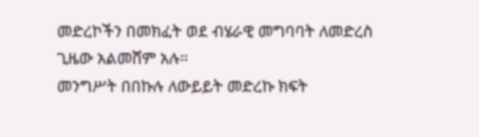መድረኮችን በመክፈት ወደ ብሄራዊ መግባባት ለመድረስ ጊዜው አልመሸም አሉ።
መንግሥት በበኩሉ ለውይይት መድረኩ ክፍት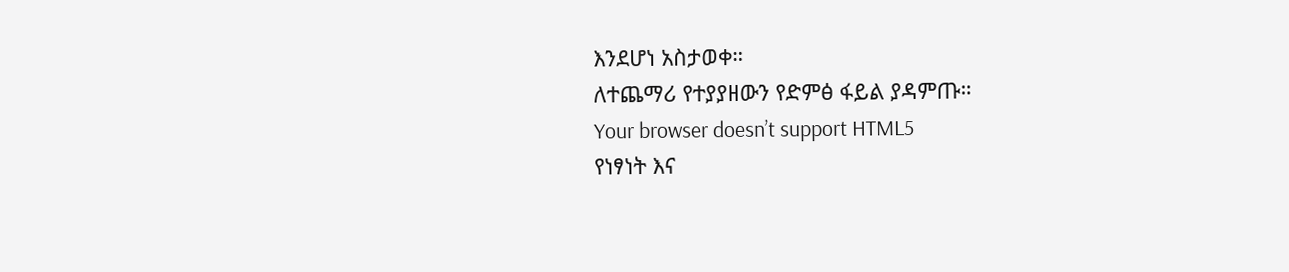እንደሆነ አስታወቀ።
ለተጨማሪ የተያያዘውን የድምፅ ፋይል ያዳምጡ።
Your browser doesn’t support HTML5
የነፃነት እና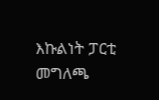እኩልነት ፓርቲ መግለጫ